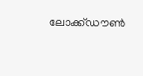ലോക്ക്ഡൗൺ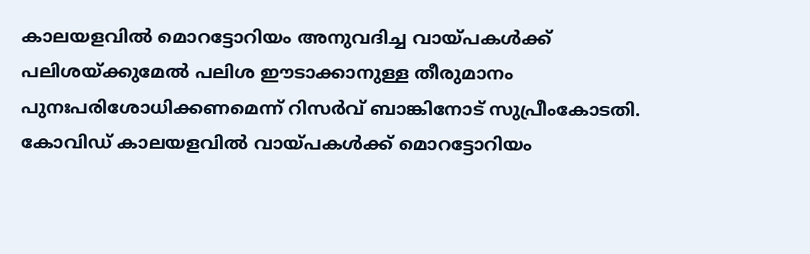കാലയളവിൽ മൊറട്ടോറിയം അനുവദിച്ച വായ്പകൾക്ക് പലിശയ്ക്കുമേൽ പലിശ ഈടാക്കാനുള്ള തീരുമാനം പുനഃപരിശോധിക്കണമെന്ന് റിസർവ് ബാങ്കിനോട് സുപ്രീംകോടതി. കോവിഡ് കാലയളവിൽ വായ്പകൾക്ക് മൊറട്ടോറിയം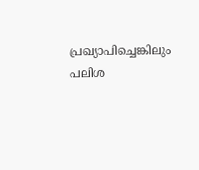പ്രഖ്യാപിച്ചെങ്കിലും പലിശ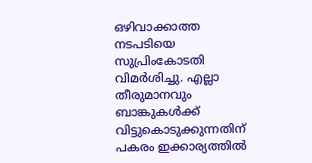ഒഴിവാക്കാത്ത നടപടിയെ സുപ്രിംകോടതി വിമർശിച്ചു. എല്ലാ തീരുമാനവും ബാങ്കുകൾക്ക് വിട്ടുകൊടുക്കുന്നതിന് പകരം ഇക്കാര്യത്തിൽ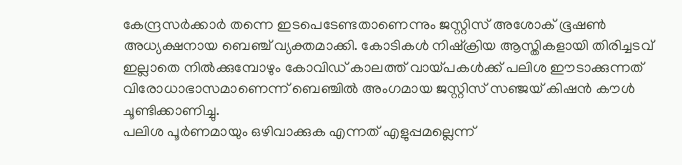കേന്ദ്രസർക്കാർ തന്നെ ഇടപെടേണ്ടതാണെന്നും ജസ്റ്റിസ് അശോക് ഭൂഷൺ അധ്യക്ഷനായ ബെഞ്ച് വ്യക്തമാക്കി. കോടികൾ നിഷ്ക്രിയ ആസ്തികളായി തിരിച്ചടവ് ഇല്ലാതെ നിൽക്കുമ്പോഴും കോവിഡ് കാലത്ത് വായ്പകൾക്ക് പലിശ ഈടാക്കുന്നത് വിരോധാഭാസമാണെന്ന് ബെഞ്ചിൽ അംഗമായ ജസ്റ്റിസ് സഞ്ജയ് കിഷൻ കൗൾ ചൂണ്ടിക്കാണിച്ചു.
പലിശ പൂർണമായും ഒഴിവാക്കുക എന്നത് എളുപ്പമല്ലെന്ന്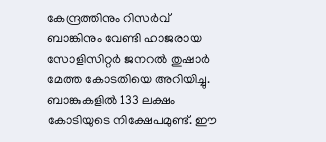കേന്ദ്രത്തിനും റിസർവ് ബാങ്കിനും വേണ്ടി ഹാജരായ സോളിസിറ്റർ ജനറൽ തുഷാർ മേത്ത കോടതിയെ അറിയിച്ചു. ബാങ്കുകളിൽ 133 ലക്ഷം കോടിയുടെ നിക്ഷേപമുണ്ട്. ഈ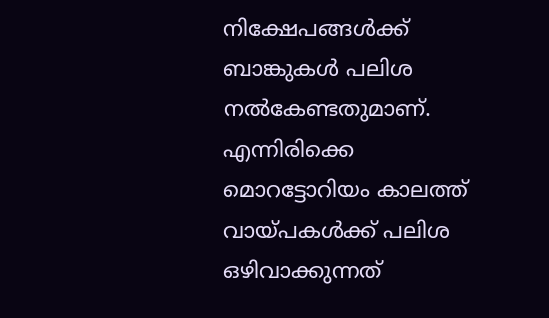നിക്ഷേപങ്ങൾക്ക് ബാങ്കുകൾ പലിശ നൽകേണ്ടതുമാണ്. എന്നിരിക്കെ മൊറട്ടോറിയം കാലത്ത് വായ്പകൾക്ക് പലിശ ഒഴിവാക്കുന്നത്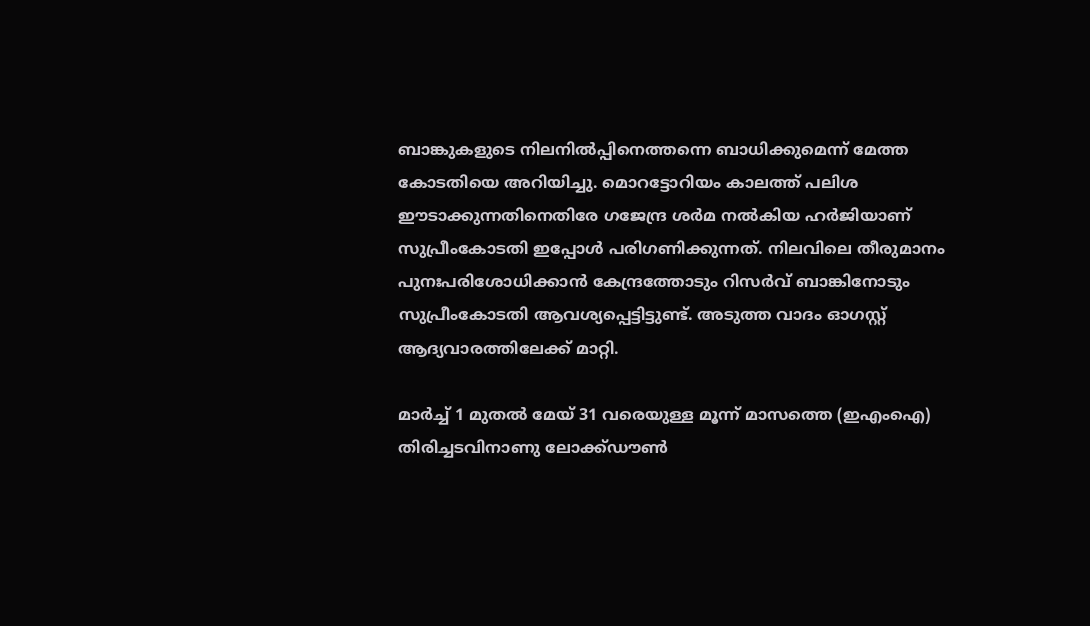ബാങ്കുകളുടെ നിലനിൽപ്പിനെത്തന്നെ ബാധിക്കുമെന്ന് മേത്ത കോടതിയെ അറിയിച്ചു. മൊറട്ടോറിയം കാലത്ത് പലിശ ഈടാക്കുന്നതിനെതിരേ ഗജേന്ദ്ര ശർമ നൽകിയ ഹർജിയാണ് സുപ്രീംകോടതി ഇപ്പോൾ പരിഗണിക്കുന്നത്. നിലവിലെ തീരുമാനം പുനഃപരിശോധിക്കാൻ കേന്ദ്രത്തോടും റിസർവ് ബാങ്കിനോടും സുപ്രീംകോടതി ആവശ്യപ്പെട്ടിട്ടുണ്ട്. അടുത്ത വാദം ഓഗസ്റ്റ് ആദ്യവാരത്തിലേക്ക് മാറ്റി.

മാർച്ച് 1 മുതൽ മേയ് 31 വരെയുള്ള മൂന്ന് മാസത്തെ (ഇഎംഐ) തിരിച്ചടവിനാണു ലോക്ക്ഡൗൺ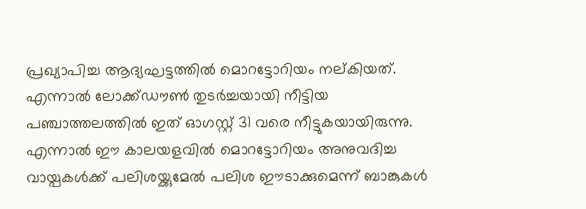പ്രഖ്യാപിച്ച ആദ്യഘട്ടത്തിൽ മൊറട്ടോറിയം നല്കിയത്. എന്നാൽ ലോക്ക്ഡൗൺ തുടർച്ചയായി നീട്ടിയ പഞ്ചാത്തലത്തിൽ ഇത് ഓഗസ്റ്റ് 31 വരെ നീട്ടുകയായിരുന്നു. എന്നാൽ ഈ കാലയളവിൽ മൊറട്ടോറിയം അനുവദിച്ച വായ്പകൾക്ക് പലിശയ്ക്കുമേൽ പലിശ ഈടാക്കുമെന്ന് ബാങ്കുകൾ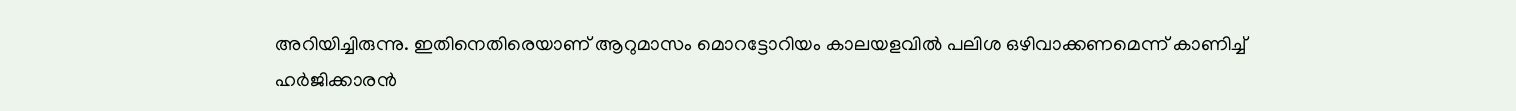അറിയിച്ചിരുന്നു. ഇതിനെതിരെയാണ് ആറുമാസം മൊറട്ടോറിയം കാലയളവിൽ പലിശ ഒഴിവാക്കണമെന്ന് കാണിച്ച് ഹർജിക്കാരൻ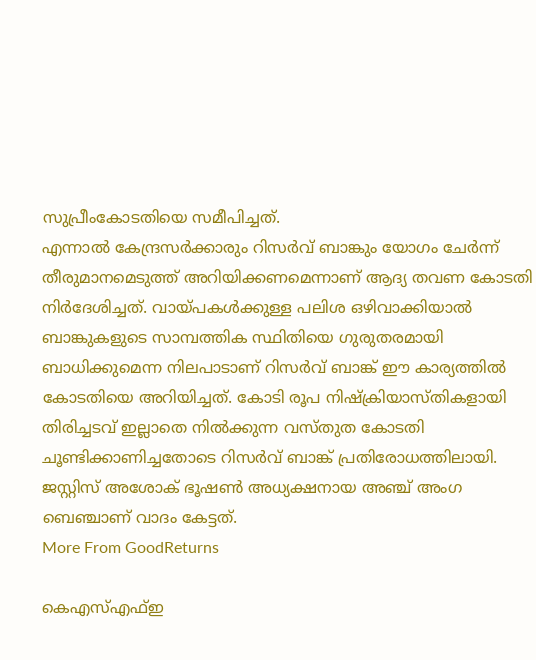സുപ്രീംകോടതിയെ സമീപിച്ചത്.
എന്നാൽ കേന്ദ്രസർക്കാരും റിസർവ് ബാങ്കും യോഗം ചേർന്ന് തീരുമാനമെടുത്ത് അറിയിക്കണമെന്നാണ് ആദ്യ തവണ കോടതി നിർദേശിച്ചത്. വായ്പകൾക്കുള്ള പലിശ ഒഴിവാക്കിയാൽ ബാങ്കുകളുടെ സാമ്പത്തിക സ്ഥിതിയെ ഗുരുതരമായി ബാധിക്കുമെന്ന നിലപാടാണ് റിസർവ് ബാങ്ക് ഈ കാര്യത്തിൽ കോടതിയെ അറിയിച്ചത്. കോടി രൂപ നിഷ്ക്രിയാസ്തികളായി തിരിച്ചടവ് ഇല്ലാതെ നിൽക്കുന്ന വസ്തുത കോടതി ചൂണ്ടിക്കാണിച്ചതോടെ റിസർവ് ബാങ്ക് പ്രതിരോധത്തിലായി. ജസ്റ്റിസ് അശോക് ഭൂഷൺ അധ്യക്ഷനായ അഞ്ച് അംഗ ബെഞ്ചാണ് വാദം കേട്ടത്.
More From GoodReturns

കെഎസ്എഫ്ഇ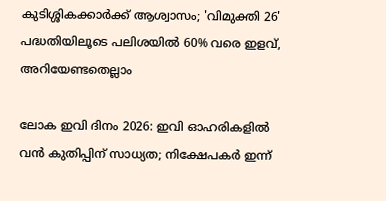കുടിശ്ശികക്കാർക്ക് ആശ്വാസം; 'വിമുക്തി 26' പദ്ധതിയിലൂടെ പലിശയിൽ 60% വരെ ഇളവ്, അറിയേണ്ടതെല്ലാം

ലോക ഇവി ദിനം 2026: ഇവി ഓഹരികളിൽ വൻ കുതിപ്പിന് സാധ്യത; നിക്ഷേപകർ ഇന്ന്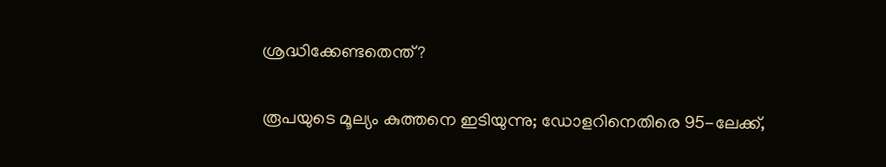ശ്രദ്ധിക്കേണ്ടതെന്ത്?

രൂപയുടെ മൂല്യം കുത്തനെ ഇടിയുന്നു; ഡോളറിനെതിരെ 95-ലേക്ക്,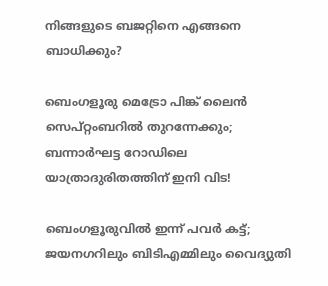നിങ്ങളുടെ ബജറ്റിനെ എങ്ങനെ ബാധിക്കും?

ബെംഗളൂരു മെട്രോ പിങ്ക് ലൈൻ സെപ്റ്റംബറിൽ തുറന്നേക്കും; ബന്നാർഘട്ട റോഡിലെ യാത്രാദുരിതത്തിന് ഇനി വിട!

ബെംഗളൂരുവിൽ ഇന്ന് പവർ കട്ട്; ജയനഗറിലും ബിടിഎമ്മിലും വൈദ്യുതി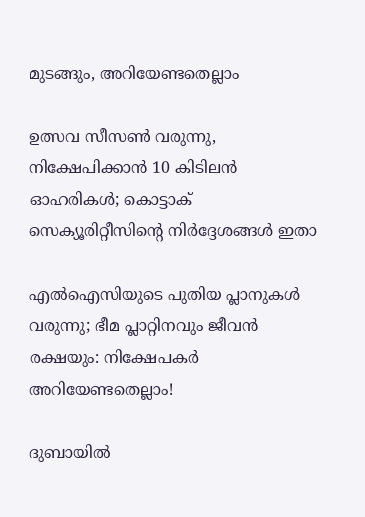മുടങ്ങും, അറിയേണ്ടതെല്ലാം

ഉത്സവ സീസൺ വരുന്നു, നിക്ഷേപിക്കാൻ 10 കിടിലൻ ഓഹരികൾ; കൊട്ടാക് സെക്യൂരിറ്റീസിന്റെ നിർദ്ദേശങ്ങൾ ഇതാ

എൽഐസിയുടെ പുതിയ പ്ലാനുകൾ വരുന്നു; ഭീമ പ്ലാറ്റിനവും ജീവൻ രക്ഷയും: നിക്ഷേപകർ അറിയേണ്ടതെല്ലാം!

ദുബായിൽ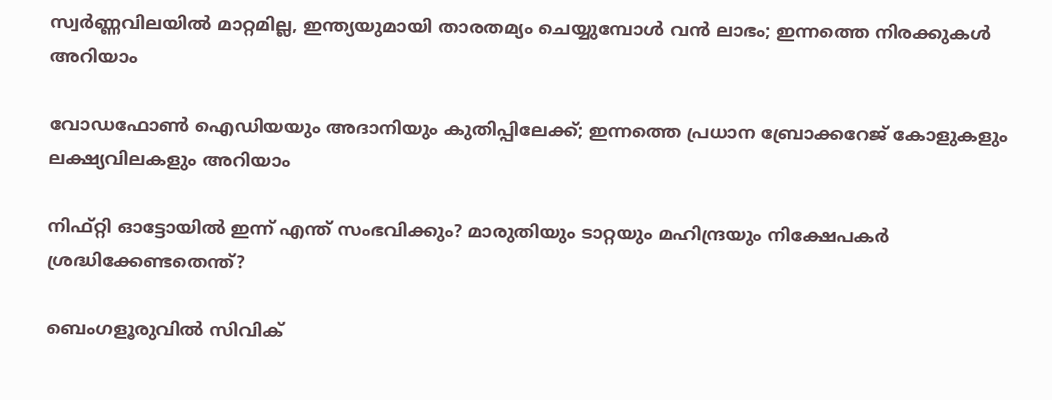സ്വർണ്ണവിലയിൽ മാറ്റമില്ല, ഇന്ത്യയുമായി താരതമ്യം ചെയ്യുമ്പോൾ വൻ ലാഭം; ഇന്നത്തെ നിരക്കുകൾ അറിയാം

വോഡഫോൺ ഐഡിയയും അദാനിയും കുതിപ്പിലേക്ക്; ഇന്നത്തെ പ്രധാന ബ്രോക്കറേജ് കോളുകളും ലക്ഷ്യവിലകളും അറിയാം

നിഫ്റ്റി ഓട്ടോയിൽ ഇന്ന് എന്ത് സംഭവിക്കും? മാരുതിയും ടാറ്റയും മഹിന്ദ്രയും നിക്ഷേപകർ ശ്രദ്ധിക്കേണ്ടതെന്ത്?

ബെംഗളൂരുവിൽ സിവിക്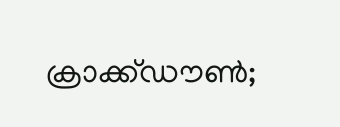ക്രാക്ക്ഡൗൺ;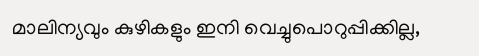മാലിന്യവും കുഴികളും ഇനി വെച്ചുപൊറുപ്പിക്കില്ല,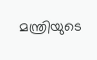മന്ത്രിയുടെ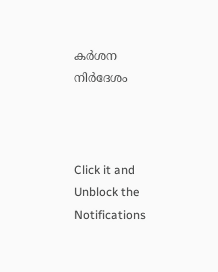കർശന നിർദേശം



Click it and Unblock the Notifications